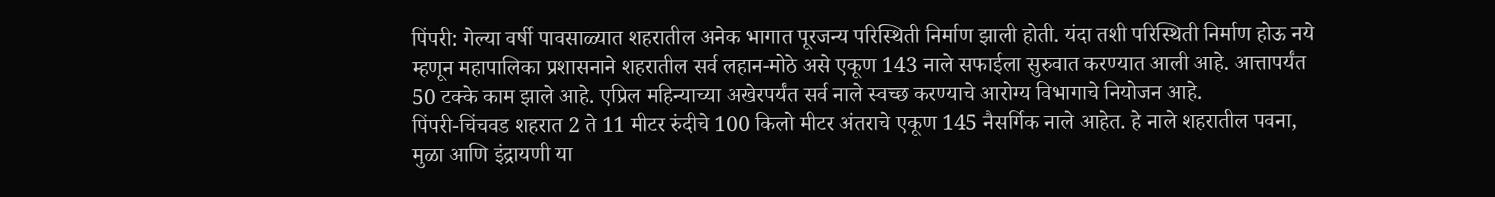पिंपरी: गेल्या वर्षी पावसाळ्यात शहरातील अनेक भागात पूरजन्य परिस्थिती निर्माण झाली होती. यंदा तशी परिस्थिती निर्माण होऊ नये म्हणून महापालिका प्रशासनाने शहरातील सर्व लहान-मोठे असे एकूण 143 नाले सफाईला सुरुवात करण्यात आली आहे. आत्तापर्यंत 50 टक्के काम झाले आहे. एप्रिल महिन्याच्या अखेरपर्यंत सर्व नाले स्वच्छ करण्याचे आरोग्य विभागाचे नियोजन आहे.
पिंपरी-चिंचवड शहरात 2 ते 11 मीटर रुंदीचे 100 किलो मीटर अंतराचे एकूण 145 नैसर्गिक नाले आहेत. हे नाले शहरातील पवना, मुळा आणि इंद्रायणी या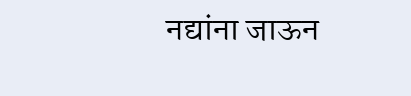नद्यांना जाऊन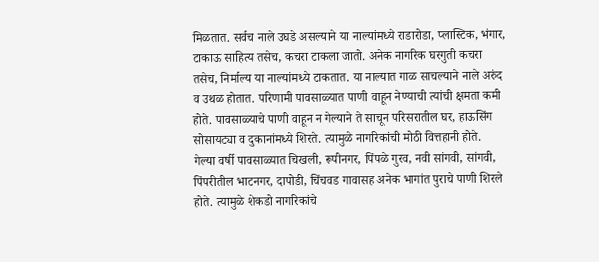मिळतात. सर्वच नाले उघडे असल्याने या नाल्यांमध्ये राडारोडा, प्लास्टिक, भंगार, टाकाऊ साहित्य तसेच, कचरा टाकला जातो. अनेक नागरिक घरगुती कचरा तसेच, निर्माल्य या नाल्यांमध्ये टाकतात. या नाल्यात गाळ साचल्याने नाले अरुंद व उथळ होतात. परिणामी पावसाळ्यात पाणी वाहून नेण्याची त्यांची क्षमता कमी होते. पावसाळ्याचे पाणी वाहून न गेल्याने ते साचून परिसरातील घर, हाऊसिंग सोसायट्या व दुकानांमध्ये शिरते. त्यामुळे नागरिकांची मोठी वित्तहानी होते.
गेल्या वर्षी पावसाळ्यात चिखली, रूपीनगर, पिंपळे गुरव, नवी सांगवी, सांगवी, पिंपरीतील भाटनगर, दापोडी, चिंचवड गावासह अनेक भागांत पुराचे पाणी शिरले होते. त्यामुळे शेकडो नागरिकांचे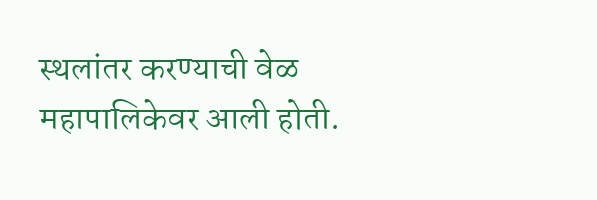स्थलांतर करण्याची वेळ महापालिकेवर आली होती.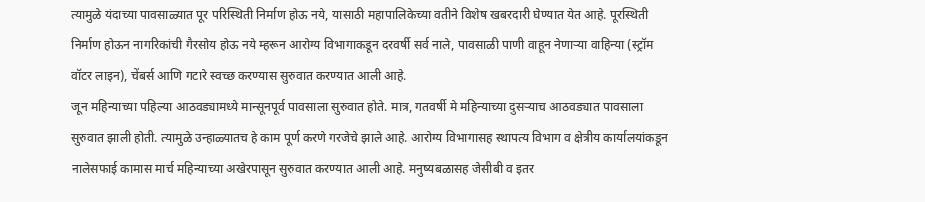त्यामुळे यंदाच्या पावसाळ्यात पूर परिस्थिती निर्माण होऊ नये, यासाठी महापालिकेच्या वतीने विशेष खबरदारी घेण्यात येत आहे. पूरस्थिती निर्माण होऊन नागरिकांची गैरसोय होऊ नये म्हरून आरोग्य विभागाकडून दरवर्षी सर्व नाले, पावसाळी पाणी वाहून नेणाऱ्या वाहिन्या (स्ट्रॉम वॉटर लाइन), चेंबर्स आणि गटारे स्वच्छ करण्यास सुरुवात करण्यात आली आहे.
जून महिन्याच्या पहिल्या आठवड्यामध्ये मान्सूनपूर्व पावसाला सुरुवात होते. मात्र, गतवर्षी मे महिन्याच्या दुसऱ्याच आठवड्यात पावसाला सुरुवात झाली होती. त्यामुळे उन्हाळ्यातच हे काम पूर्ण करणे गरजेचे झाले आहे. आरोग्य विभागासह स्थापत्य विभाग व क्षेत्रीय कार्यालयांकडून नालेसफाई कामास मार्च महिन्याच्या अखेरपासून सुरुवात करण्यात आली आहे. मनुष्यबळासह जेसीबी व इतर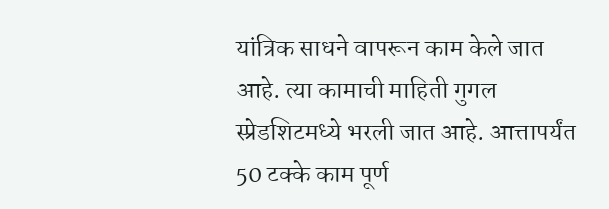यांत्रिक साधने वापरून काम केले जात आहे. त्या कामाची माहिती गुगल स्प्रेडशिटमध्ये भरली जात आहे. आत्तापर्यंत 50 टक्के काम पूर्ण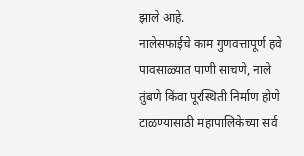झाले आहे.
नालेसफाईचे काम गुणवत्तापूर्ण हवे
पावसाळ्यात पाणी साचणे, नाले तुंबणे किंवा पूरस्थिती निर्माण होणे टाळण्यासाठी महापालिकेच्या सर्व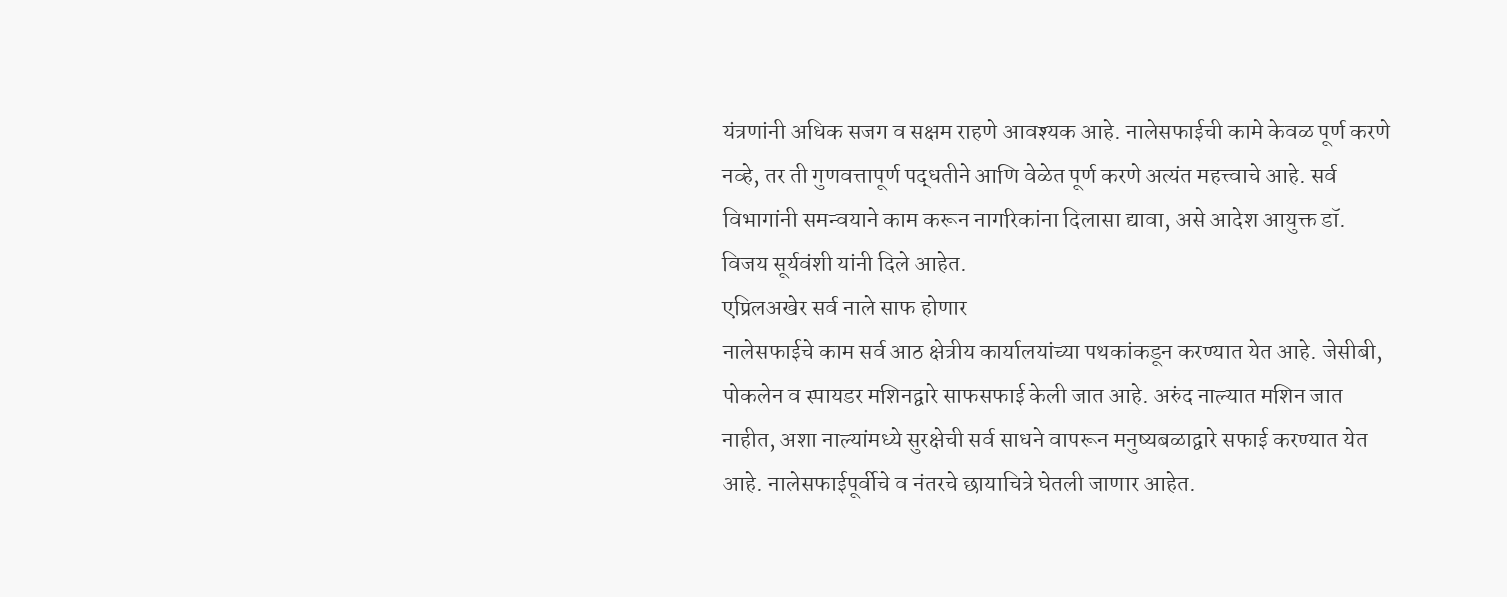यंत्रणांनी अधिक सजग व सक्षम राहणे आवश्यक आहे. नालेसफाईची कामे केवळ पूर्ण करणे नव्हे, तर ती गुणवत्तापूर्ण पद्धतीने आणि वेळेत पूर्ण करणे अत्यंत महत्त्वाचे आहे. सर्व विभागांनी समन्वयाने काम करून नागरिकांना दिलासा द्यावा, असे आदेश आयुक्त डॉ. विजय सूर्यवंशी यांनी दिले आहेत.
एप्रिलअखेर सर्व नाले साफ होणार
नालेसफाईचे काम सर्व आठ क्षेत्रीय कार्यालयांच्या पथकांकडून करण्यात येत आहे. जेसीबी, पोकलेन व स्पायडर मशिनद्वारे साफसफाई केली जात आहे. अरुंद नाल्यात मशिन जात नाहीत, अशा नाल्यांमध्ये सुरक्षेची सर्व साधने वापरून मनुष्यबळाद्वारे सफाई करण्यात येत आहे. नालेसफाईपूर्वीचे व नंतरचे छायाचित्रे घेतली जाणार आहेत.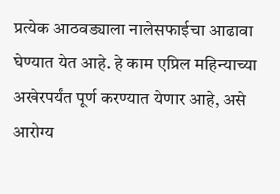प्रत्येक आठवड्याला नालेसफाईचा आढावा घेण्यात येत आहे. हे काम एप्रिल महिन्याच्या अखेरपर्यंत पूर्ण करण्यात येणार आहे, असे आरोग्य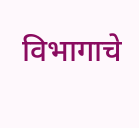विभागाचे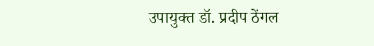उपायुक्त डॉ. प्रदीप ठेंगल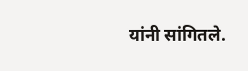यांनी सांगितले.